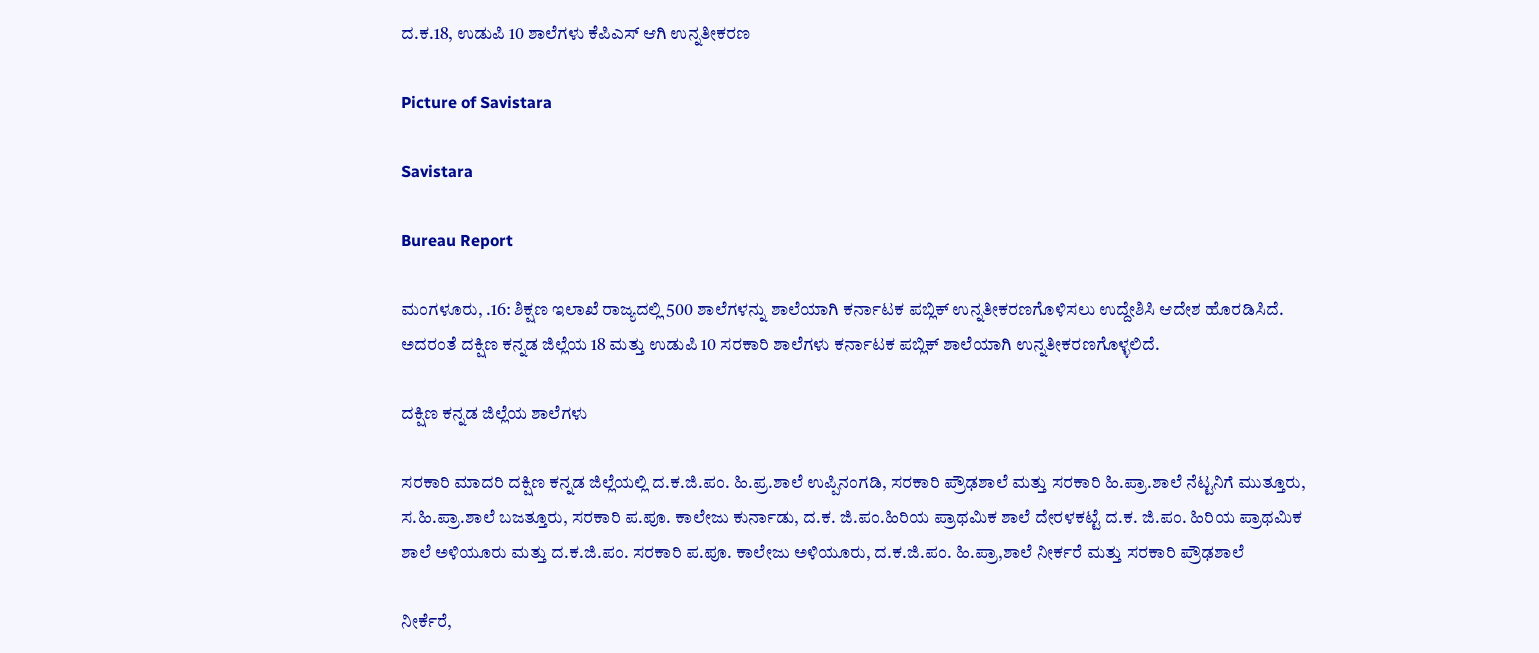ದ.ಕ.18, ಉಡುಪಿ 10 ಶಾಲೆಗಳು ಕೆಪಿಎಸ್ ಆಗಿ ಉನ್ನತೀಕರಣ

Picture of Savistara

Savistara

Bureau Report

ಮಂಗಳೂರು, .16: ಶಿಕ್ಷಣ ಇಲಾಖೆ ರಾಜ್ಯದಲ್ಲಿ 500 ಶಾಲೆಗಳನ್ನು ಶಾಲೆಯಾಗಿ ಕರ್ನಾಟಕ ಪಬ್ಲಿಕ್ ಉನ್ನತೀಕರಣಗೊಳಿಸಲು ಉದ್ದೇಶಿಸಿ ಆದೇಶ ಹೊರಡಿಸಿದೆ. ಅದರಂತೆ ದಕ್ಷಿಣ ಕನ್ನಡ ಜಿಲ್ಲೆಯ 18 ಮತ್ತು ಉಡುಪಿ 10 ಸರಕಾರಿ ಶಾಲೆಗಳು ಕರ್ನಾಟಕ ಪಬ್ಲಿಕ್ ಶಾಲೆಯಾಗಿ ಉನ್ನತೀಕರಣಗೊಳ್ಳಲಿದೆ.

ದಕ್ಷಿಣ ಕನ್ನಡ ಜಿಲ್ಲೆಯ ಶಾಲೆಗಳು

ಸರಕಾರಿ ಮಾದರಿ ದಕ್ಷಿಣ ಕನ್ನಡ ಜಿಲ್ಲೆಯಲ್ಲಿ ದ.ಕ.ಜಿ.ಪಂ. ಹಿ.ಪ್ರ.ಶಾಲೆ ಉಪ್ಪಿನಂಗಡಿ, ಸರಕಾರಿ ಪ್ರೌಢಶಾಲೆ ಮತ್ತು ಸರಕಾರಿ ಹಿ.ಪ್ರಾ.ಶಾಲೆ ನೆಟ್ಟನಿಗೆ ಮುತ್ತೂರು, ಸ.ಹಿ.ಪ್ರಾ.ಶಾಲೆ ಬಜತ್ತೂರು, ಸರಕಾರಿ ಪ.ಪೂ. ಕಾಲೇಜು ಕುರ್ನಾಡು, ದ.ಕ. ಜಿ.ಪಂ.ಹಿರಿಯ ಪ್ರಾಥಮಿಕ ಶಾಲೆ ದೇರಳಕಟ್ಟೆ ದ.ಕ. ಜಿ.ಪಂ. ಹಿರಿಯ ಪ್ರಾಥಮಿಕ ಶಾಲೆ ಅಳಿಯೂರು ಮತ್ತು ದ.ಕ.ಜಿ.ಪಂ. ಸರಕಾರಿ ಪ.ಪೂ. ಕಾಲೇಜು ಅಳಿಯೂರು, ದ.ಕ.ಜಿ.ಪಂ. ಹಿ.ಪ್ರಾ,ಶಾಲೆ ನೀರ್ಕರೆ ಮತ್ತು ಸರಕಾರಿ ಪ್ರೌಢಶಾಲೆ

ನೀರ್ಕೆರೆ,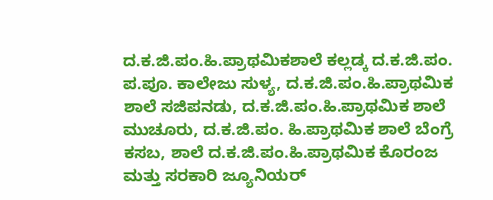ದ.ಕ.ಜಿ.ಪಂ.ಹಿ.ಪ್ರಾಥಮಿಕಶಾಲೆ ಕಲ್ಲಡ್ಕ ದ.ಕ.ಜಿ.ಪಂ. ಪ.ಪೂ. ಕಾಲೇಜು ಸುಳ್ಯ, ದ.ಕ.ಜಿ.ಪಂ.ಹಿ.ಪ್ರಾಥಮಿಕ ಶಾಲೆ ಸಜಿಪನಡು, ದ.ಕ.ಜಿ.ಪಂ.ಹಿ.ಪ್ರಾಥಮಿಕ ಶಾಲೆ ಮುಚೂರು, ದ.ಕ.ಜಿ.ಪಂ. ಹಿ.ಪ್ರಾಥಮಿಕ ಶಾಲೆ ಬೆಂಗ್ರೆ ಕಸಬ, ಶಾಲೆ ದ.ಕ.ಜಿ.ಪಂ.ಹಿ.ಪ್ರಾಥಮಿಕ ಕೊರಂಜ ಮತ್ತು ಸರಕಾರಿ ಜ್ಯೂನಿಯರ್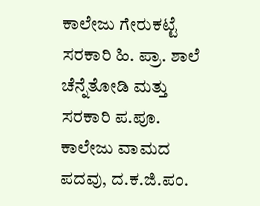ಕಾಲೇಜು ಗೇರುಕಟ್ಟೆ ಸರಕಾರಿ ಹಿ. ಪ್ರಾ. ಶಾಲೆ ಚೆನ್ನೆತೋಡಿ ಮತ್ತು ಸರಕಾರಿ ಪ.ಪೂ. ಕಾಲೇಜು ವಾಮದ ಪದವು, ದ.ಕ.ಜಿ.ಪಂ.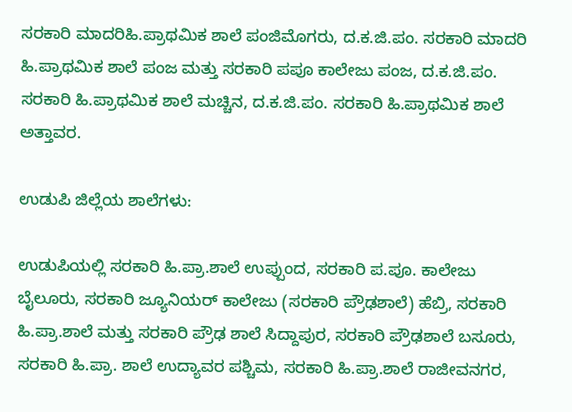ಸರಕಾರಿ ಮಾದರಿಹಿ.ಪ್ರಾಥಮಿಕ ಶಾಲೆ ಪಂಜಿಮೊಗರು, ದ.ಕ.ಜಿ.ಪಂ. ಸರಕಾರಿ ಮಾದರಿ ಹಿ.ಪ್ರಾಥಮಿಕ ಶಾಲೆ ಪಂಜ ಮತ್ತು ಸರಕಾರಿ ಪಪೂ ಕಾಲೇಜು ಪಂಜ, ದ.ಕ.ಜಿ.ಪಂ. ಸರಕಾರಿ ಹಿ.ಪ್ರಾಥಮಿಕ ಶಾಲೆ ಮಚ್ಚಿನ, ದ.ಕ.ಜಿ.ಪಂ. ಸರಕಾರಿ ಹಿ.ಪ್ರಾಥಮಿಕ ಶಾಲೆ ಅತ್ತಾವರ.

ಉಡುಪಿ ಜಿಲ್ಲೆಯ ಶಾಲೆಗಳು:

ಉಡುಪಿಯಲ್ಲಿ ಸರಕಾರಿ ಹಿ.ಪ್ರಾ.ಶಾಲೆ ಉಪ್ಪುಂದ, ಸರಕಾರಿ ಪ.ಪೂ. ಕಾಲೇಜು ಬೈಲೂರು, ಸರಕಾರಿ ಜ್ಯೂನಿಯರ್ ಕಾಲೇಜು (ಸರಕಾರಿ ಪ್ರೌಢಶಾಲೆ) ಹೆಬ್ರಿ, ಸರಕಾರಿ ಹಿ.ಪ್ರಾ.ಶಾಲೆ ಮತ್ತು ಸರಕಾರಿ ಪ್ರೌಢ ಶಾಲೆ ಸಿದ್ದಾಪುರ, ಸರಕಾರಿ ಪ್ರೌಢಶಾಲೆ ಬಸೂರು, ಸರಕಾರಿ ಹಿ.ಪ್ರಾ. ಶಾಲೆ ಉದ್ಯಾವರ ಪಶ್ಚಿಮ, ಸರಕಾರಿ ಹಿ.ಪ್ರಾ.ಶಾಲೆ ರಾಜೀವನಗರ,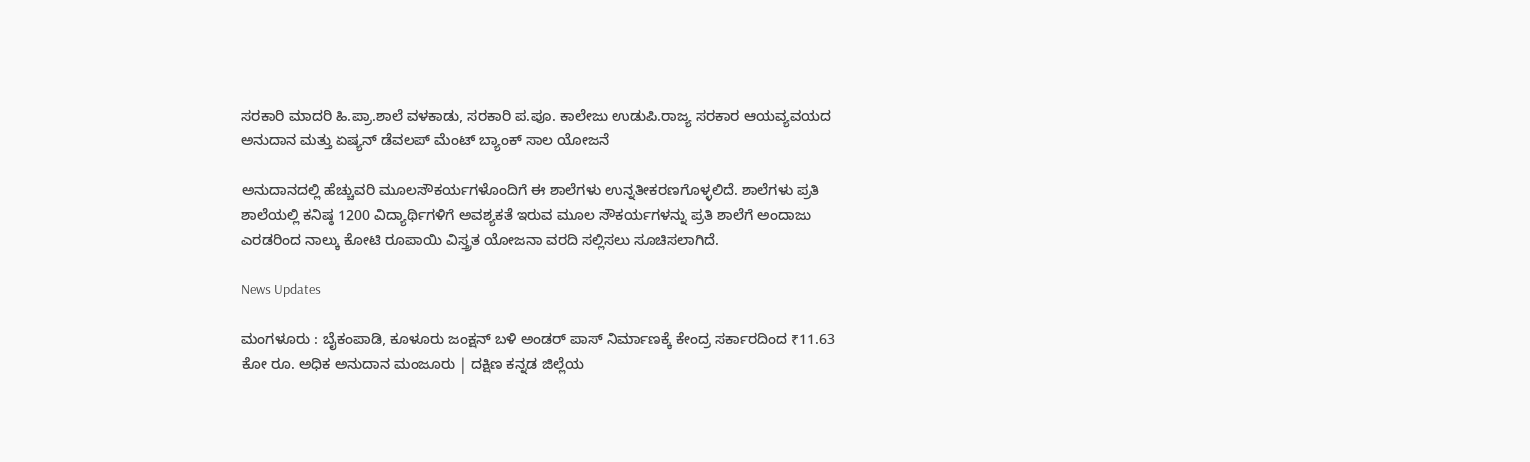ಸರಕಾರಿ ಮಾದರಿ ಹಿ.ಪ್ರಾ.ಶಾಲೆ ವಳಕಾಡು, ಸರಕಾರಿ ಪ.ಪೂ. ಕಾಲೇಜು ಉಡುಪಿ.ರಾಜ್ಯ ಸರಕಾರ ಆಯವ್ಯವಯದ ಅನುದಾನ ಮತ್ತು ಏಷ್ಯನ್ ಡೆವಲಪ್ ಮೆಂಟ್ ಬ್ಯಾಂಕ್ ಸಾಲ ಯೋಜನೆ

ಅನುದಾನದಲ್ಲಿ ಹೆಚ್ಚುವರಿ ಮೂಲಸೌಕರ್ಯಗಳೊಂದಿಗೆ ಈ ಶಾಲೆಗಳು ಉನ್ನತೀಕರಣಗೊಳ್ಳಲಿದೆ. ಶಾಲೆಗಳು ಪ್ರತಿ ಶಾಲೆಯಲ್ಲಿ ಕನಿಷ್ಠ 1200 ವಿದ್ಯಾರ್ಥಿಗಳಿಗೆ ಅವಶ್ಯಕತೆ ಇರುವ ಮೂಲ ಸೌಕರ್ಯಗಳನ್ನು ಪ್ರತಿ ಶಾಲೆಗೆ ಅಂದಾಜು ಎರಡರಿಂದ ನಾಲ್ಕು ಕೋಟಿ ರೂಪಾಯಿ ವಿಸ್ತ್ರತ ಯೋಜನಾ ವರದಿ ಸಲ್ಲಿಸಲು ಸೂಚಿಸಲಾಗಿದೆ.

News Updates

ಮಂಗಳೂರು : ಬೈಕಂಪಾಡಿ, ಕೂಳೂರು ಜಂಕ್ಷನ್ ಬಳಿ ಅಂಡರ್ ಪಾಸ್ ನಿರ್ಮಾಣಕ್ಕೆ ಕೇಂದ್ರ ಸರ್ಕಾರದಿಂದ ₹11.63 ಕೋ ರೂ. ಅಧಿಕ ಅನುದಾನ ಮಂಜೂರು | ದಕ್ಷಿಣ ಕನ್ನಡ ಜಿಲ್ಲೆಯ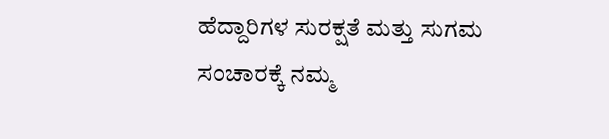ಹೆದ್ದಾರಿಗಳ ಸುರಕ್ಷತೆ ಮತ್ತು ಸುಗಮ ಸಂಚಾರಕ್ಕೆ ನಮ್ಮ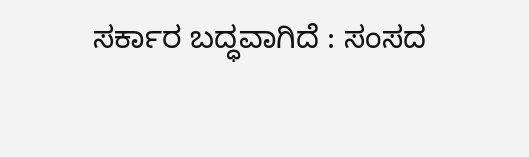ಸರ್ಕಾರ ಬದ್ಧವಾಗಿದೆ : ಸಂಸದ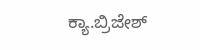ಕ್ಯಾ.ಬ್ರಿಜೇಶ್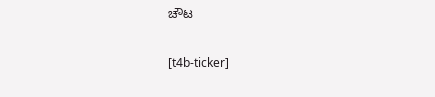ಚೌಟ

[t4b-ticker]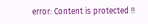error: Content is protected !!